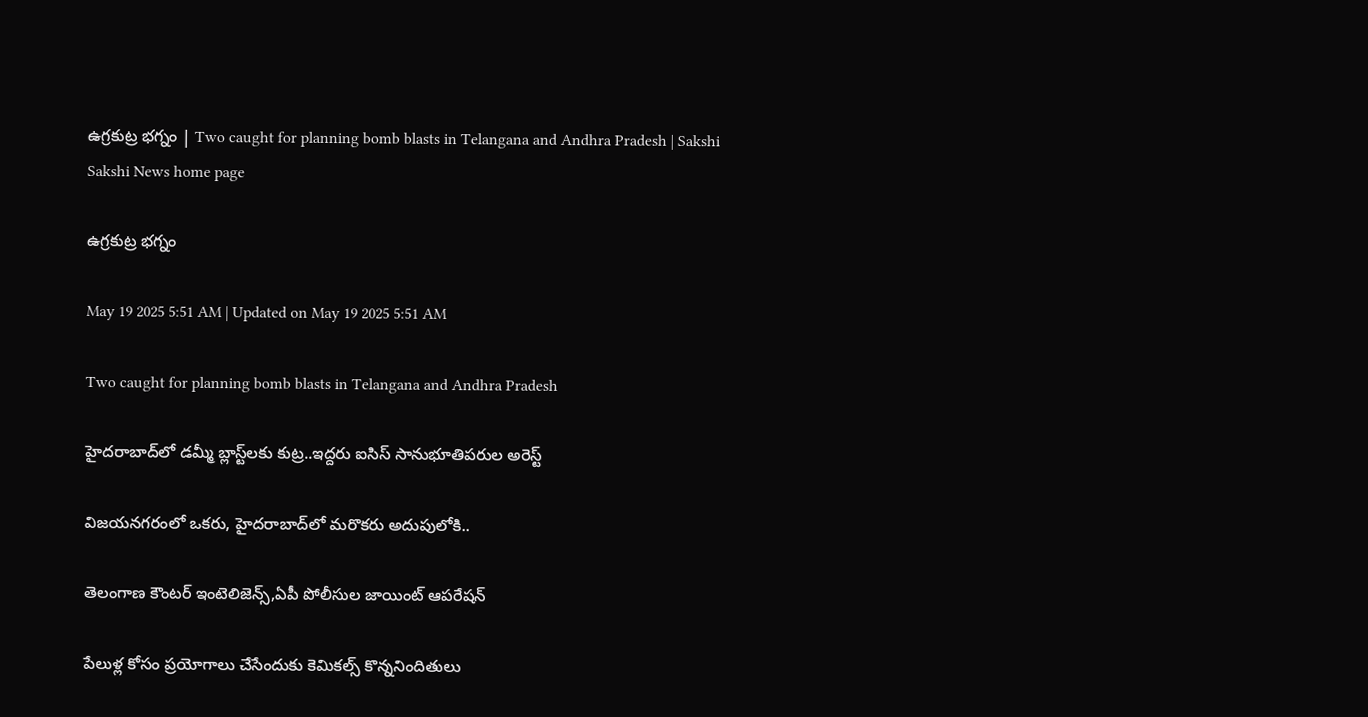ఉగ్రకుట్ర భగ్నం | Two caught for planning bomb blasts in Telangana and Andhra Pradesh | Sakshi
Sakshi News home page

ఉగ్రకుట్ర భగ్నం

May 19 2025 5:51 AM | Updated on May 19 2025 5:51 AM

Two caught for planning bomb blasts in Telangana and Andhra Pradesh

హైదరాబాద్‌లో డమ్మీ బ్లాస్ట్‌లకు కుట్ర..ఇద్దరు ఐసిస్‌ సానుభూతిపరుల అరెస్ట్‌

విజయనగరంలో ఒకరు, హైదరాబాద్‌లో మరొకరు అదుపులోకి..

తెలంగాణ కౌంటర్‌ ఇంటెలిజెన్స్,ఏపీ పోలీసుల జాయింట్‌ ఆపరేషన్‌

పేలుళ్ల కోసం ప్రయోగాలు చేసేందుకు కెమికల్స్‌ కొన్ననిందితులు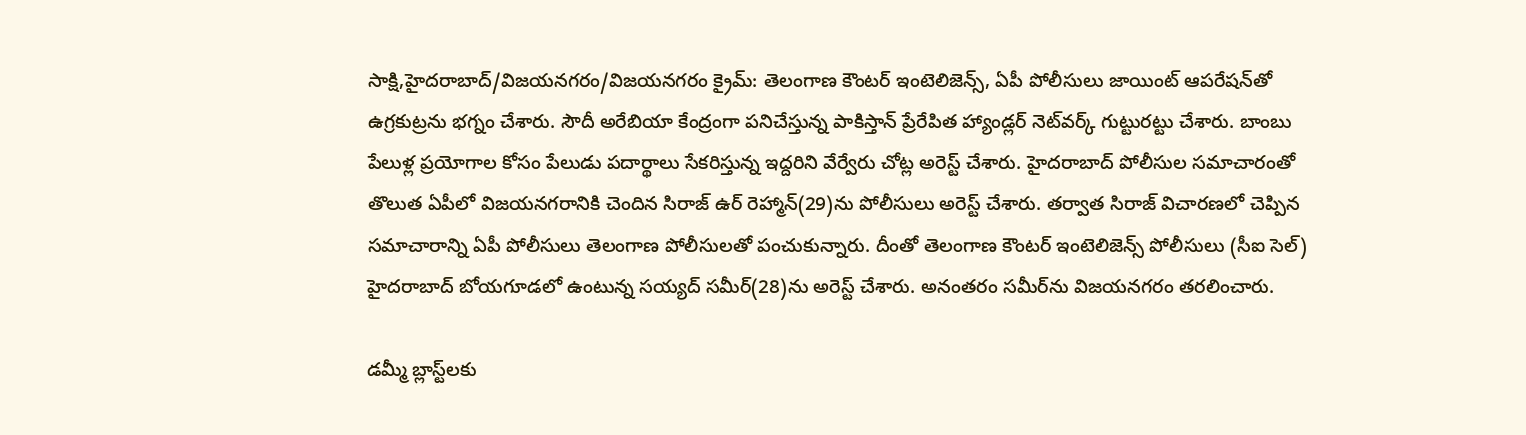సాక్షి,హైదరాబాద్‌/విజయనగరం/విజయనగరం క్రైమ్‌: తెలంగాణ కౌంటర్‌ ఇంటెలిజెన్స్, ఏపీ పోలీసులు జాయింట్‌ ఆపరేషన్‌తో ఉగ్రకుట్రను భగ్నం చేశారు. సౌదీ అరేబియా కేంద్రంగా పనిచేస్తున్న పాకిస్తాన్‌ ప్రేరేపిత హ్యాండ్లర్‌ నెట్‌వర్క్‌ గుట్టురట్టు చేశారు. బాంబు పేలుళ్ల ప్రయోగాల కోసం పేలుడు పదార్థాలు సేకరిస్తున్న ఇద్దరిని వేర్వేరు చోట్ల అరెస్ట్‌ చేశారు. హైదరాబాద్‌ పోలీసుల సమాచారంతో తొలుత ఏపీలో విజయనగరానికి చెందిన సిరాజ్‌ ఉర్‌ రెహ్మాన్‌(29)ను పోలీసులు అరెస్ట్‌ చేశారు. తర్వాత సిరాజ్‌ విచారణలో చెప్పిన సమాచారాన్ని ఏపీ పోలీసులు తెలంగాణ పోలీసులతో పంచుకున్నారు. దీంతో తెలంగాణ కౌంటర్‌ ఇంటెలిజెన్స్‌ పోలీసులు (సీఐ సెల్‌) హైదరాబాద్‌ బోయగూడలో ఉంటున్న సయ్యద్‌ సమీర్‌(28)ను అరెస్ట్‌ చేశారు. అనంతరం సమీర్‌ను విజయనగరం తరలించారు.

డమ్మీ బ్లాస్ట్‌లకు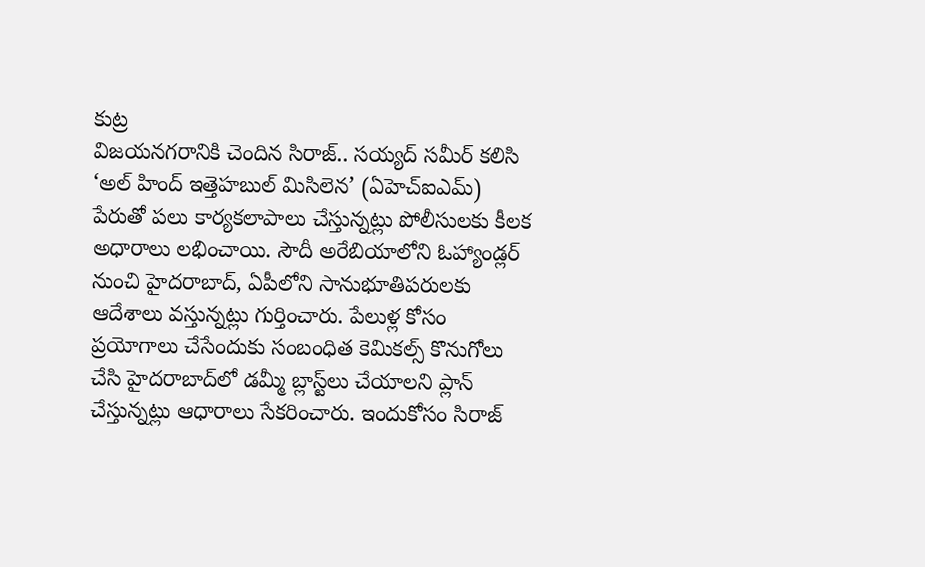కుట్ర
విజయనగరానికి చెందిన సిరాజ్‌.. సయ్యద్‌ సమీర్‌ కలిసి ‘అల్‌ హింద్‌ ఇత్తెహబుల్‌ మిసిలెన’ (ఏహెచ్‌ఐఎమ్‌) పేరుతో పలు కార్యకలాపాలు చేస్తున్నట్లు పోలీసులకు కీలక అధారాలు లభించాయి. సౌదీ అరేబియాలోని ఓహ్యాండ్లర్‌ నుంచి హైదరాబాద్, ఏపీలోని సానుభూతిపరులకు ఆదేశాలు వస్తున్నట్లు గుర్తించారు. పేలుళ్ల కోసం ప్రయోగాలు చేసేందుకు సంబంధిత కెమికల్స్‌ కొనుగోలు చేసి హైదరాబాద్‌లో డమ్మీ బ్లాస్ట్‌లు చేయాలని ప్లాన్‌ చేస్తున్నట్లు ఆధారాలు సేకరించారు. ఇందుకోసం సిరాజ్‌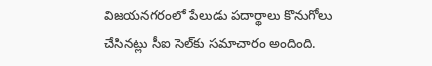విజయనగరంలో పేలుడు పదార్థాలు కొనుగోలు చేసినట్లు సీఐ సెల్‌కు సమాచారం అందింది.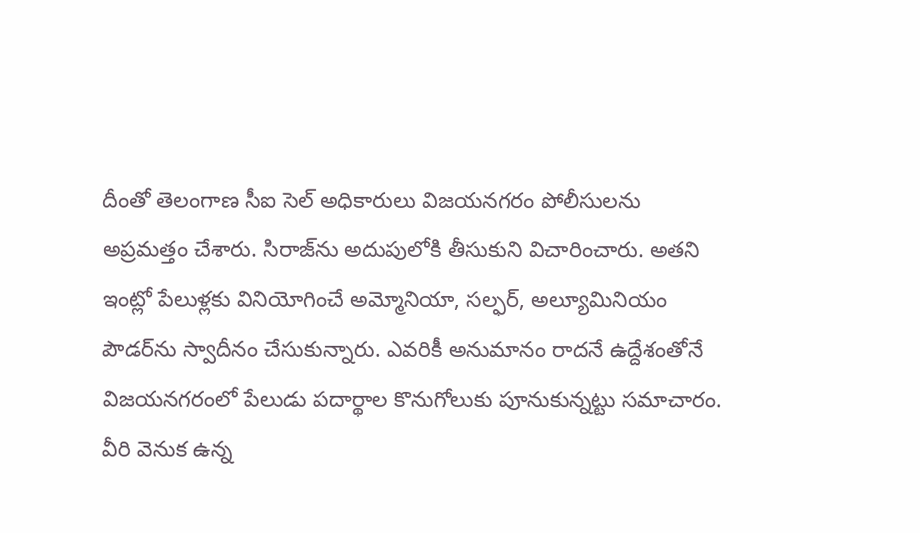దీంతో తెలంగాణ సీఐ సెల్‌ అధికారులు విజయనగరం పోలీసులను అప్రమత్తం చేశారు. సిరాజ్‌ను అదుపులోకి తీసుకుని విచారించారు. అతని ఇంట్లో పేలుళ్లకు వినియోగించే అమ్మోనియా, సల్ఫర్, అల్యూమినియం పౌడర్‌ను స్వాదీనం చేసుకున్నారు. ఎవరికీ అనుమానం రాదనే ఉద్దేశంతోనే విజయనగరంలో పేలుడు పదార్థాల కొనుగోలుకు పూనుకున్నట్టు సమాచారం. వీరి వెనుక ఉన్న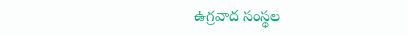ఉగ్రవాద సంస్థల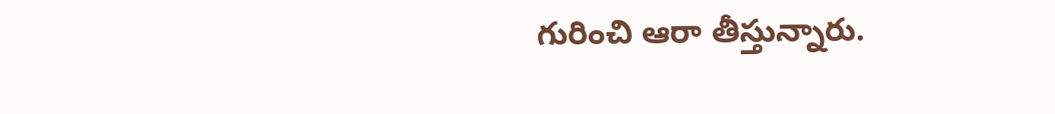గురించి ఆరా తీస్తున్నారు.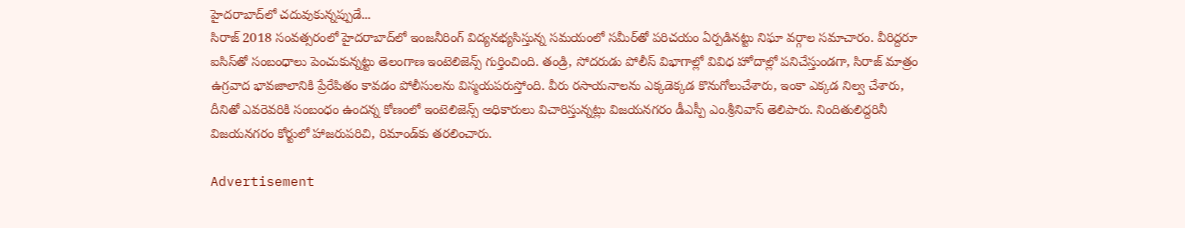హైదరాబాద్‌లో చదువుకున్నప్పుడే...
సిరాజ్‌ 2018 సంవత్సరంలో హైదరాబాద్‌లో ఇంజనీరింగ్‌ విద్యనభ్యసిస్తున్న సమయంలో సమీర్‌తో పరిచయం ఏర్పడినట్టు నిఘా వర్గాల సమాచారం. వీరిద్దరూ ఐసిస్‌తో సంబంధాలు పెంచుకున్నట్టు తెలంగాణ ఇంటెలిజెన్స్‌ గుర్తించింది. తండ్రి, సోదరుడు పోలీస్‌ విభాగాల్లో వివిధ హోదాల్లో పనిచేస్తుండగా, సిరాజ్‌ మాత్రం ఉగ్రవాద భావజాలానికి ప్రేరేపితం కావడం పోలీసులను విస్మయపరుస్తోంది. వీరు రసాయనాలను ఎక్కడెక్కడ కొనుగోలుచేశారు, ఇంకా ఎక్కడ నిల్వ చేశారు, దీనితో ఎవరెవరికి సంబంధం ఉందన్న కోణంలో ఇంటెలిజెన్స్‌ అధికారులు విచారిస్తున్నట్లు విజయనగరం డీఎస్పీ ఎం.శ్రీనివాస్‌ తెలిపారు. నిందితులిద్దరినీ విజయనగరం కోర్టులో హాజరుపరిచి, రిమాండ్‌కు తరలించారు.

Advertisement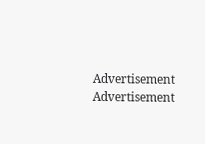Advertisement
Advertisement